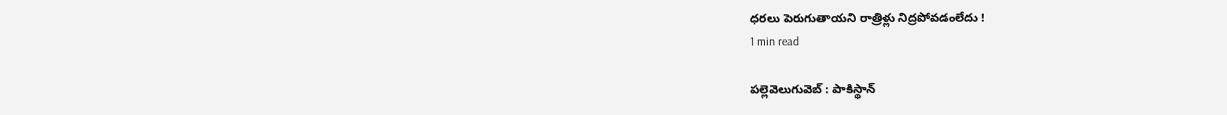ధరలు పెరుగుతాయని రాత్రిళ్లు నిద్రపోవడంలేదు !
1 min read

పల్లెవెలుగువెబ్ : పాకిస్థాన్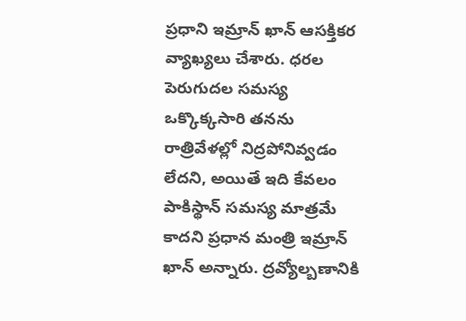ప్రధాని ఇమ్రాన్ ఖాన్ ఆసక్తికర వ్యాఖ్యలు చేశారు. ధరల పెరుగుదల సమస్య ఒక్కొక్కసారి తనను రాత్రివేళల్లో నిద్రపోనివ్వడం లేదని, అయితే ఇది కేవలం పాకిస్థాన్ సమస్య మాత్రమే కాదని ప్రధాన మంత్రి ఇమ్రాన్ ఖాన్ అన్నారు. ద్రవ్యోల్బణానికి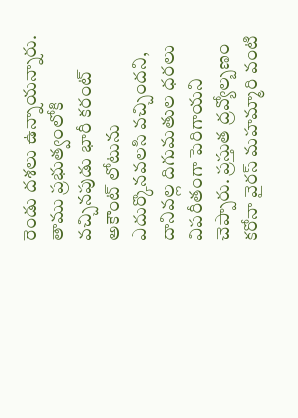రెండు దశలు ఉన్నాయన్నారు. తాము ప్రభుత్వంలోకి వచ్చినపుడు భారీ కరంట్ అకౌంట్ లోటును ఎదుర్కొనవలసి వచ్చిందని, దానివల్ల దిగుమతుల ధరలు విపరీతంగా పెరిగాయని చెప్పారు. ప్రస్తుత ద్రవ్యోల్బణం కరోనా వైరస్ మహమ్మారి వంటి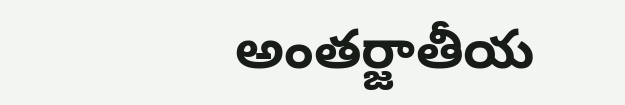అంతర్జాతీయ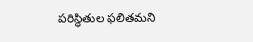పరిస్థితుల ఫలితమని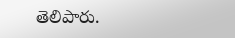తెలిపారు.